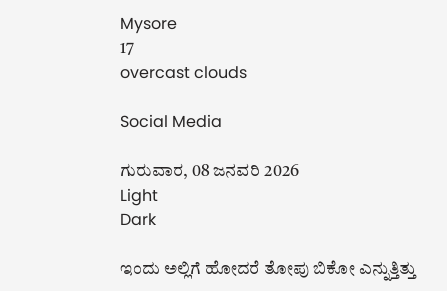Mysore
17
overcast clouds

Social Media

ಗುರುವಾರ, 08 ಜನವರಿ 2026
Light
Dark

ಇಂದು ಅಲ್ಲಿಗೆ ಹೋದರೆ ತೋಪು ಬಿಕೋ ಎನ್ನುತ್ತಿತ್ತು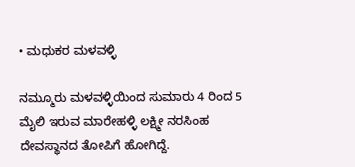• ಮಧುಕರ ಮಳವಳ್ಳಿ

ನಮ್ಮೂರು ಮಳವಳ್ಳಿಯಿಂದ ಸುಮಾರು 4 ರಿಂದ 5 ಮೈಲಿ ಇರುವ ಮಾರೇಹಳ್ಳಿ ಲಕ್ಷ್ಮೀ ನರಸಿಂಹ ದೇವಸ್ಥಾನದ ತೋಪಿಗೆ ಹೋಗಿದ್ದೆ.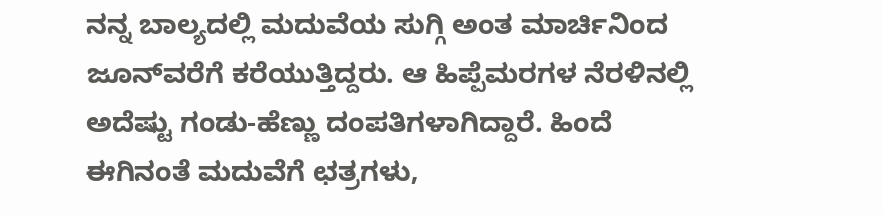ನನ್ನ ಬಾಲ್ಯದಲ್ಲಿ ಮದುವೆಯ ಸುಗ್ಗಿ ಅಂತ ಮಾರ್ಚಿನಿಂದ ಜೂನ್‌ವರೆಗೆ ಕರೆಯುತ್ತಿದ್ದರು. ಆ ಹಿಪ್ಪೆಮರಗಳ ನೆರಳಿನಲ್ಲಿ ಅದೆಷ್ಟು ಗಂಡು-ಹೆಣ್ಣು ದಂಪತಿಗಳಾಗಿದ್ದಾರೆ. ಹಿಂದೆ ಈಗಿನಂತೆ ಮದುವೆಗೆ ಛತ್ರಗಳು,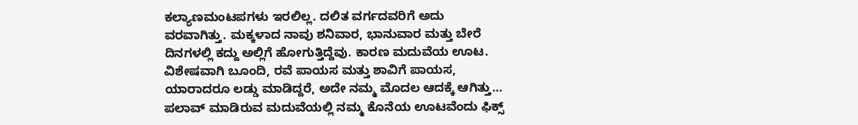ಕಲ್ಯಾಣಮಂಟಪಗಳು ಇರಲಿಲ್ಲ. ದಲಿತ ವರ್ಗದವರಿಗೆ ಅದು ವರವಾಗಿತ್ತು. ಮಕ್ಕಳಾದ ನಾವು ಶನಿವಾರ, ಭಾನುವಾರ ಮತ್ತು ಬೇರೆ ದಿನಗಳಲ್ಲಿ ಕದ್ದು ಅಲ್ಲಿಗೆ ಹೋಗುತ್ತಿದ್ದೆವು. ಕಾರಣ ಮದುವೆಯ ಊಟ. ವಿಶೇಷವಾಗಿ ಬೂಂದಿ, ರವೆ ಪಾಯಸ ಮತ್ತು ಶಾವಿಗೆ ಪಾಯಸ, ಯಾರಾದರೂ ಲಡ್ಡು ಮಾಡಿದ್ದರೆ, ಅದೇ ನಮ್ಮ ಮೊದಲ ಆದಕ್ಕೆ ಆಗಿತ್ತು… ಪಲಾವ್ ಮಾಡಿರುವ ಮದುವೆಯಲ್ಲಿ ನಮ್ಮ ಕೊನೆಯ ಊಟವೆಂದು ಫಿಕ್ಸ್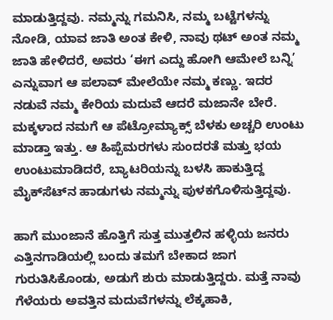ಮಾಡುತ್ತಿದ್ದವು. ನಮ್ಮನ್ನು ಗಮನಿಸಿ, ನಮ್ಮ ಬಟ್ಟೆಗಳನ್ನು ನೋಡಿ, ಯಾವ ಜಾತಿ ಅಂತ ಕೇಳಿ, ನಾವು ಥಟ್ ಅಂತ ನಮ್ಮ ಜಾತಿ ಹೇಳಿದರೆ, ಅವರು ‘ಈಗ ಎದ್ದು ಹೋಗಿ ಆಮೇಲೆ ಬನ್ನಿ’ ಎನ್ನುವಾಗ ಆ ಪಲಾವ್ ಮೇಲೆಯೇ ನಮ್ಮ ಕಣ್ಣು. ಇದರ ನಡುವೆ ನಮ್ಮ ಕೇರಿಯ ಮದುವೆ ಆದರೆ ಮಜಾನೇ ಬೇರೆ. ಮಕ್ಕಳಾದ ನಮಗೆ ಆ ಪೆಟ್ರೋಮ್ಯಾಕ್ಸ್ ಬೆಳಕು ಅಚ್ಚರಿ ಉಂಟು ಮಾಡ್ತಾ ಇತ್ತು. ಆ ಹಿಪ್ಪೆಮರಗಳು ಸುಂದರತೆ ಮತ್ತು ಭಯ ಉಂಟುಮಾಡಿದರೆ, ಬ್ಯಾಟರಿಯನ್ನು ಬಳಸಿ ಹಾಕುತ್ತಿದ್ದ ಮೈಕ್‌ಸೆಟ್‌ನ ಹಾಡುಗಳು ನಮ್ಮನ್ನು ಪುಳಕಗೊಳಿಸುತ್ತಿದ್ದವು.

ಹಾಗೆ ಮುಂಜಾನೆ ಹೊತ್ತಿಗೆ ಸುತ್ತ ಮುತ್ತಲಿನ ಹಳ್ಳಿಯ ಜನರು ಎತ್ತಿನಗಾಡಿಯಲ್ಲಿ ಬಂದು ತಮಗೆ ಬೇಕಾದ ಜಾಗ ಗುರುತಿಸಿಕೊಂಡು, ಅಡುಗೆ ಶುರು ಮಾಡುತ್ತಿದ್ದರು. ಮತ್ತೆ ನಾವು ಗೆಳೆಯರು ಅವತ್ತಿನ ಮದುವೆಗಳನ್ನು ಲೆಕ್ಕಹಾಕಿ,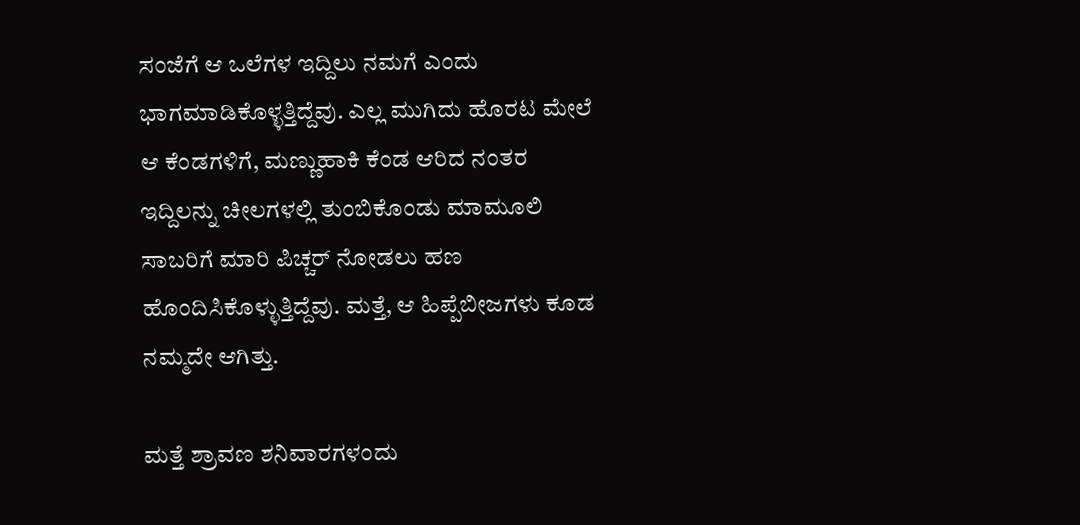ಸಂಜೆಗೆ ಆ ಒಲೆಗಳ ಇದ್ದಿಲು ನಮಗೆ ಎಂದು ಭಾಗಮಾಡಿಕೊಳ್ಳತ್ತಿದ್ದೆವು. ಎಲ್ಲ ಮುಗಿದು ಹೊರಟ ಮೇಲೆ ಆ ಕೆಂಡಗಳಿಗೆ, ಮಣ್ಣುಹಾಕಿ ಕೆಂಡ ಆರಿದ ನಂತರ ಇದ್ದಿಲನ್ನು ಚೀಲಗಳಲ್ಲಿ ತುಂಬಿಕೊಂಡು ಮಾಮೂಲಿ ಸಾಬರಿಗೆ ಮಾರಿ ಪಿಚ್ಚರ್ ನೋಡಲು ಹಣ ಹೊಂದಿಸಿಕೊಳ್ಳುತ್ತಿದ್ದೆವು. ಮತ್ತೆ, ಆ ಹಿಪ್ಪೆಬೀಜಗಳು ಕೂಡ ನಮ್ಮದೇ ಆಗಿತ್ತು.

ಮತ್ತೆ ಶ್ರಾವಣ ಶನಿವಾರಗಳಂದು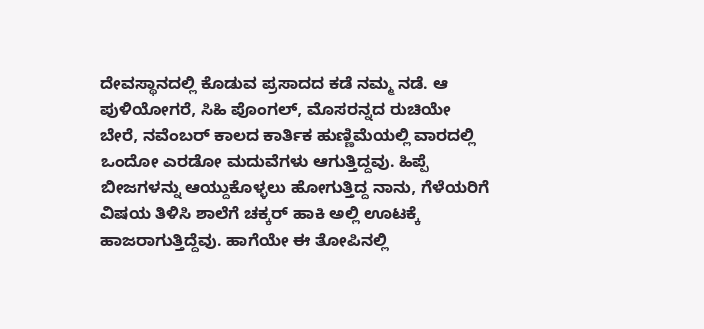ದೇವಸ್ಥಾನದಲ್ಲಿ ಕೊಡುವ ಪ್ರಸಾದದ ಕಡೆ ನಮ್ಮ ನಡೆ. ಆ ಪುಳಿಯೋಗರೆ, ಸಿಹಿ ಪೊಂಗಲ್, ಮೊಸರನ್ನದ ರುಚಿಯೇ ಬೇರೆ, ನವೆಂಬರ್ ಕಾಲದ ಕಾರ್ತಿಕ ಹುಣ್ಣಿಮೆಯಲ್ಲಿ ವಾರದಲ್ಲಿ ಒಂದೋ ಎರಡೋ ಮದುವೆಗಳು ಆಗುತ್ತಿದ್ದವು. ಹಿಪ್ಪೆ ಬೀಜಗಳನ್ನು ಆಯ್ದುಕೊಳ್ಳಲು ಹೋಗುತ್ತಿದ್ದ ನಾನು, ಗೆಳೆಯರಿಗೆ ವಿಷಯ ತಿಳಿಸಿ ಶಾಲೆಗೆ ಚಕ್ಕರ್ ಹಾಕಿ ಅಲ್ಲಿ ಊಟಕ್ಕೆ ಹಾಜರಾಗುತ್ತಿದ್ದೆವು. ಹಾಗೆಯೇ ಈ ತೋಪಿನಲ್ಲಿ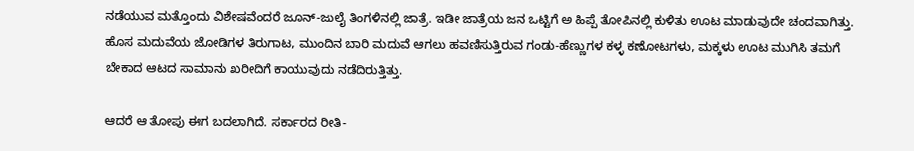ನಡೆಯುವ ಮತ್ತೊಂದು ವಿಶೇಷವೆಂದರೆ ಜೂನ್-ಜುಲೈ ತಿಂಗಳಿನಲ್ಲಿ ಜಾತ್ರೆ. ಇಡೀ ಜಾತ್ರೆಯ ಜನ ಒಟ್ಟಿಗೆ ಅ ಹಿಪ್ಪೆ ತೋಪಿನಲ್ಲಿ ಕುಳಿತು ಊಟ ಮಾಡುವುದೇ ಚಂದವಾಗಿತ್ತು. ಹೊಸ ಮದುವೆಯ ಜೋಡಿಗಳ ತಿರುಗಾಟ, ಮುಂದಿನ ಬಾರಿ ಮದುವೆ ಆಗಲು ಹವಣಿಸುತ್ತಿರುವ ಗಂಡು-ಹೆಣ್ಣುಗಳ ಕಳ್ಳ ಕಣೋಟಗಳು, ಮಕ್ಕಳು ಊಟ ಮುಗಿಸಿ ತಮಗೆ ಬೇಕಾದ ಆಟದ ಸಾಮಾನು ಖರೀದಿಗೆ ಕಾಯುವುದು ನಡೆದಿರುತ್ತಿತ್ತು.

ಆದರೆ ಆ ತೋಪು ಈಗ ಬದಲಾಗಿದೆ. ಸರ್ಕಾರದ ರೀತಿ-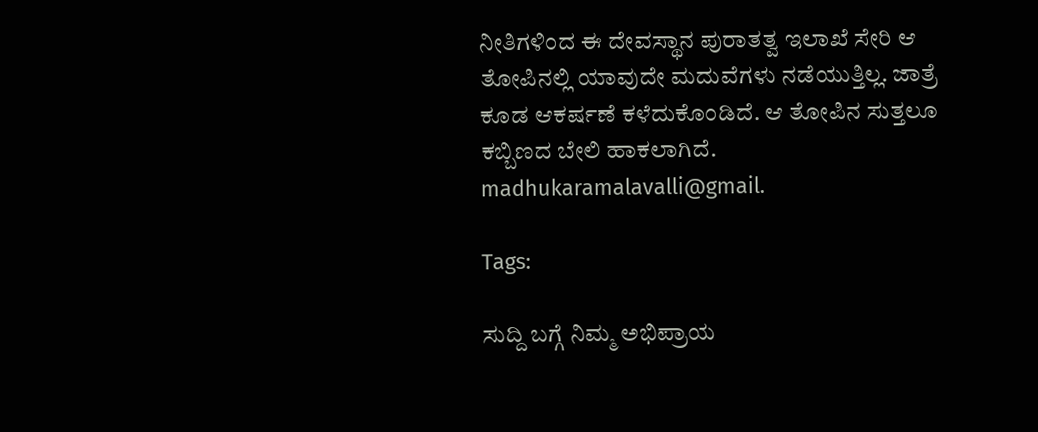ನೀತಿಗಳಿಂದ ಈ ದೇವಸ್ಥಾನ ಪುರಾತತ್ವ ಇಲಾಖೆ ಸೇರಿ ಆ ತೋಪಿನಲ್ಲಿ ಯಾವುದೇ ಮದುವೆಗಳು ನಡೆಯುತ್ತಿಲ್ಲ. ಜಾತ್ರೆ ಕೂಡ ಆಕರ್ಷಣೆ ಕಳೆದುಕೊಂಡಿದೆ. ಆ ತೋಪಿನ ಸುತ್ತಲೂ ಕಬ್ಬಿಣದ ಬೇಲಿ ಹಾಕಲಾಗಿದೆ.
madhukaramalavalli@gmail.

Tags:

ಸುದ್ದಿ ಬಗ್ಗೆ ನಿಮ್ಮ ಅಭಿಪ್ರಾಯ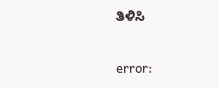ತಿಳಿಸಿ

error: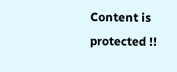Content is protected !!